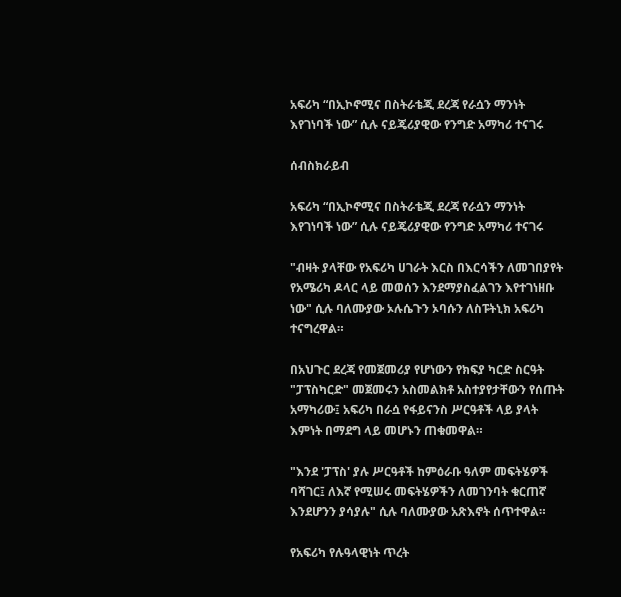አፍሪካ “በኢኮኖሚና በስትራቴጂ ደረጃ የራሷን ማንነት እየገነባች ነው” ሲሉ ናይጄሪያዊው የንግድ አማካሪ ተናገሩ

ሰብስክራይብ

አፍሪካ “በኢኮኖሚና በስትራቴጂ ደረጃ የራሷን ማንነት እየገነባች ነው” ሲሉ ናይጄሪያዊው የንግድ አማካሪ ተናገሩ

"ብዛት ያላቸው የአፍሪካ ሀገራት እርስ በእርሳችን ለመገበያየት የአሜሪካ ዶላር ላይ መወሰን እንደማያስፈልገን እየተገነዘቡ ነው" ሲሉ ባለሙያው ኦሉሴጉን ኦባሱን ለስፑትኒክ አፍሪካ ተናግረዋል።

በአህጉር ደረጃ የመጀመሪያ የሆነውን የክፍያ ካርድ ስርዓት "ፓፕስካርድ" መጀመሩን አስመልክቶ አስተያየታቸውን የሰጡት አማካሪው፤ አፍሪካ በራሷ የፋይናንስ ሥርዓቶች ላይ ያላት እምነት በማደግ ላይ መሆኑን ጠቁመዋል።

"እንደ 'ፓፕስ' ያሉ ሥርዓቶች ከምዕራቡ ዓለም መፍትሄዎች ባሻገር፤ ለእኛ የሚሠሩ መፍትሄዎችን ለመገንባት ቁርጠኛ እንደሆንን ያሳያሉ" ሲሉ ባለሙያው አጽእኖት ሰጥተዋል።

የአፍሪካ የሉዓላዊነት ጥረት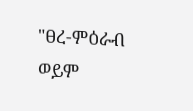"ፀረ-ምዕራብ ወይም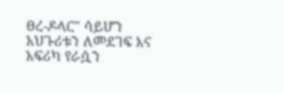ፀረ-ዶላር" ሳይሆን አህጉሪቱን ለመደገፍ እና አፍሪካ የራሷን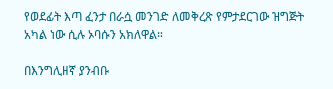የወደፊት እጣ ፈንታ በራሷ መንገድ ለመቅረጽ የምታደርገው ዝግጅት አካል ነው ሲሉ ኦባሱን አክለዋል።

በእንግሊዘኛ ያንብቡ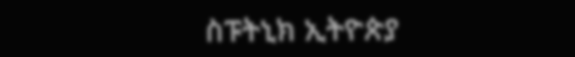ስፑትኒክ ኢትዮጵያ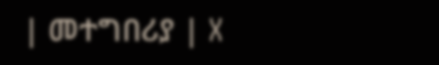| መተግበሪያ | X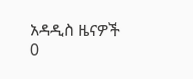አዳዲስ ዜናዎች
0